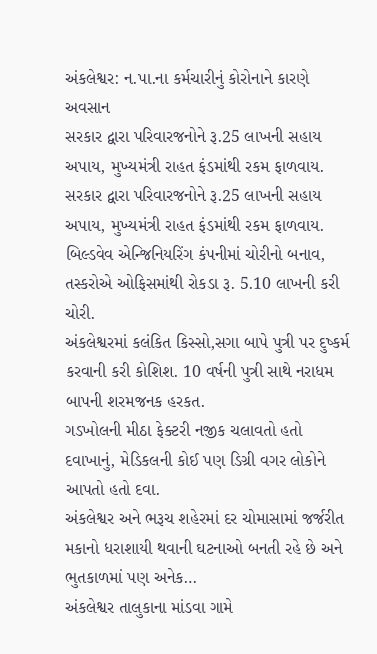અંકલેશ્વર: ન.પા.ના કર્મચારીનું કોરોનાને કારણે અવસાન
સરકાર દ્વારા પરિવારજનોને રૂ.25 લાખની સહાય અપાય, મુખ્યમંત્રી રાહત ફંડમાંથી રકમ ફાળવાય.
સરકાર દ્વારા પરિવારજનોને રૂ.25 લાખની સહાય અપાય, મુખ્યમંત્રી રાહત ફંડમાંથી રકમ ફાળવાય.
બિલ્ડવેવ એન્જિનિયરિંગ કંપનીમાં ચોરીનો બનાવ, તસ્કરોએ ઓફિસમાંથી રોકડા રૂ. 5.10 લાખની કરી ચોરી.
અંકલેશ્વરમાં કલંકિત કિસ્સો,સગા બાપે પુત્રી પર દુષ્કર્મ કરવાની કરી કોશિશ. 10 વર્ષની પુત્રી સાથે નરાધમ બાપની શરમજનક હરકત.
ગડખોલની મીઠા ફેક્ટરી નજીક ચલાવતો હતો દવાખાનું, મેડિકલની કોઈ પણ ડિગ્રી વગર લોકોને આપતો હતો દવા.
અંકલેશ્વર અને ભરૂચ શહેરમાં દર ચોમાસામાં જર્જરીત મકાનો ધરાશાયી થવાની ઘટનાઓ બનતી રહે છે અને ભુતકાળમાં પણ અનેક…
અંકલેશ્વર તાલુકાના માંડવા ગામે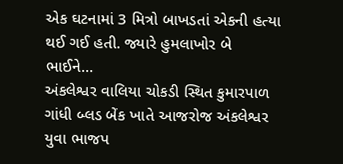એક ઘટનામાં 3 મિત્રો બાખડતાં એકની હત્યા થઈ ગઈ હતી. જ્યારે હુમલાખોર બે ભાઈને…
અંકલેશ્વર વાલિયા ચોકડી સ્થિત કુમારપાળ ગાંધી બ્લડ બેંક ખાતે આજરોજ અંકલેશ્વર યુવા ભાજપ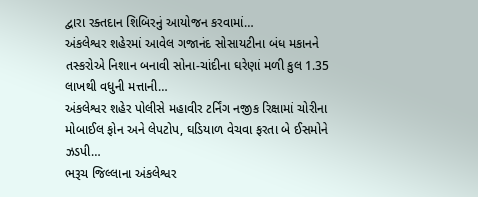દ્વારા રક્તદાન શિબિરનું આયોજન કરવામાં…
અંકલેશ્વર શહેરમાં આવેલ ગજાનંદ સોસાયટીના બંધ મકાનને તસ્કરોએ નિશાન બનાવી સોના-ચાંદીના ઘરેણાં મળી કુલ 1.35 લાખથી વધુની મત્તાની…
અંકલેશ્વર શહેર પોલીસે મહાવીર ટર્નિંગ નજીક રિક્ષામાં ચોરીના મોબાઈલ ફોન અને લેપટોપ, ઘડિયાળ વેચવા ફરતા બે ઈસમોને ઝડપી…
ભરૂચ જિલ્લાના અંકલેશ્વર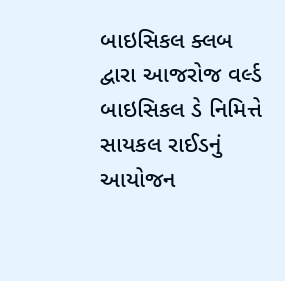બાઇસિકલ ક્લબ દ્વારા આજરોજ વર્લ્ડ બાઇસિકલ ડે નિમિત્તે સાયકલ રાઈડનું આયોજન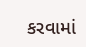કરવામાં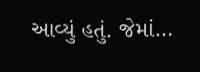આવ્યું હતું. જેમાં…